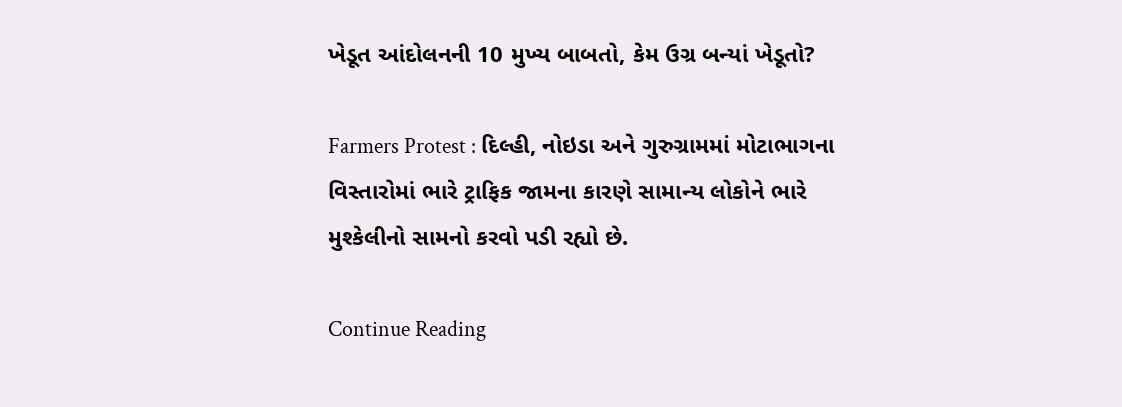ખેડૂત આંદોલનની 10 મુખ્ય બાબતો, કેમ ઉગ્ર બન્યાં ખેડૂતો?

Farmers Protest : દિલ્હી, નોઇડા અને ગુરુગ્રામમાં મોટાભાગના વિસ્તારોમાં ભારે ટ્રાફિક જામના કારણે સામાન્ય લોકોને ભારે મુશ્કેલીનો સામનો કરવો પડી રહ્યો છે.

Continue Reading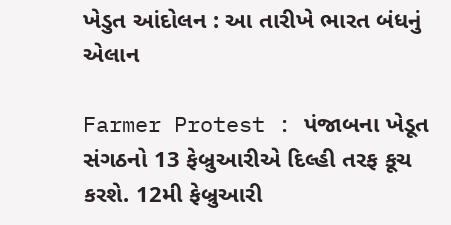ખેડુત આંદોલન : આ તારીખે ભારત બંધનું એલાન

Farmer Protest : પંજાબના ખેડૂત સંગઠનો 13 ફેબ્રુઆરીએ દિલ્હી તરફ કૂચ કરશે. 12મી ફેબ્રુઆરી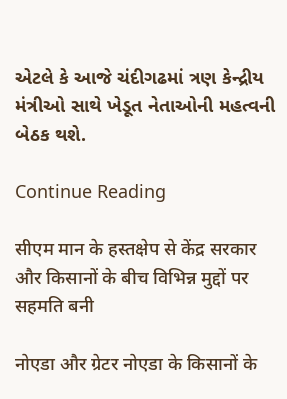એટલે કે આજે ચંદીગઢમાં ત્રણ કેન્દ્રીય મંત્રીઓ સાથે ખેડૂત નેતાઓની મહત્વની બેઠક થશે.

Continue Reading

सीएम मान के हस्तक्षेप से केंद्र सरकार और किसानों के बीच विभिन्न मुद्दों पर सहमति बनी

नोएडा और ग्रेटर नोएडा के किसानों के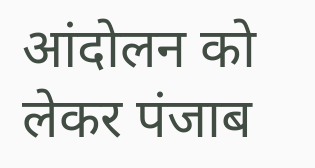आंदोलन को लेकर पंजाब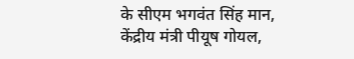के सीएम भगवंत सिंह मान, केंद्रीय मंत्री पीयूष गोयल,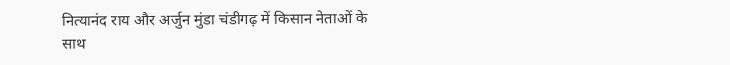नित्यानंद राय और अर्जुन मुंडा चंडीगढ़ में किसान नेताओं के साथ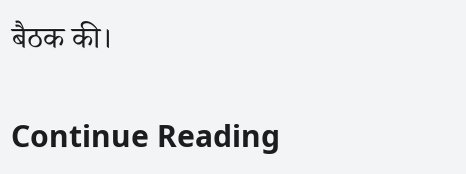बैठक की।

Continue Reading